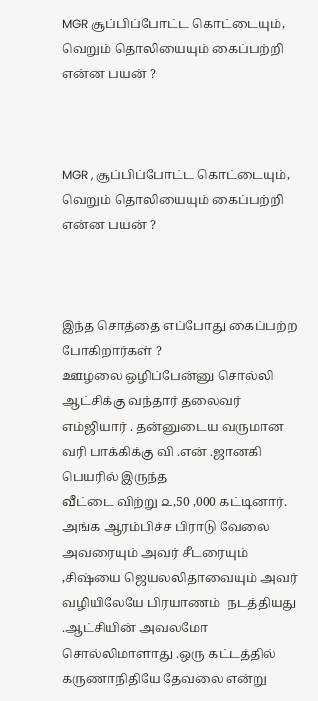MGR சூப்பிப்போட்ட கொட்டையும், வெறும் தொலியையும் கைப்பற்றி என்ன பயன் ?



MGR , சூப்பிப்போட்ட கொட்டையும், வெறும் தொலியையும் கைப்பற்றி என்ன பயன் ?



இந்த சொத்தை எப்போது கைப்பற்ற போகிறார்கள் ?
ஊழலை ஒழிப்பேன்னு சொல்லி ஆட்சிக்கு வந்தார் தலைவர் எம்ஜியார் . தன்னுடைய வருமான வரி பாக்கிக்கு வி .என் .ஜானகி பெயரில் இருந்த
வீட்டை விற்று ௨,50 ,000 கட்டினார். அங்க ஆரம்பிச்ச பிராடு வேலை அவரையும் அவர் சீடரையும் ,சிஷ்யை ஜெயலலிதாவையும் அவர் வழியிலேயே பிரயாணம்  நடத்தியது .ஆட்சியின் அவலமோ சொல்லிமாளாது .ஒரு கட்டத்தில் கருணாநிதியே தேவலை என்று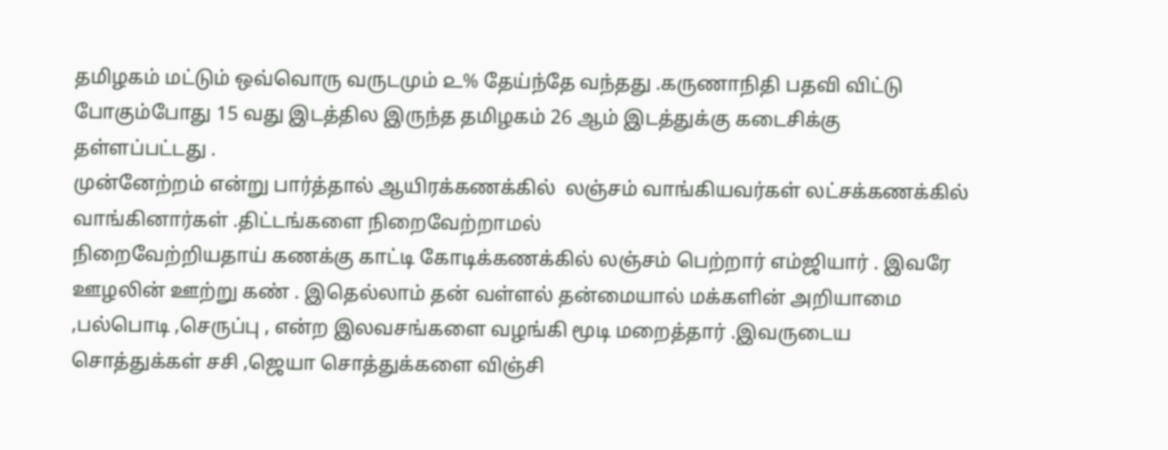தமிழகம் மட்டும் ஒவ்வொரு வருடமும் ௨% தேய்ந்தே வந்தது .கருணாநிதி பதவி விட்டு போகும்போது 15 வது இடத்தில இருந்த தமிழகம் 26 ஆம் இடத்துக்கு கடைசிக்கு தள்ளப்பட்டது .
முன்னேற்றம் என்று பார்த்தால் ஆயிரக்கணக்கில்  லஞ்சம் வாங்கியவர்கள் லட்சக்கணக்கில் வாங்கினார்கள் .திட்டங்களை நிறைவேற்றாமல்
நிறைவேற்றியதாய் கணக்கு காட்டி கோடிக்கணக்கில் லஞ்சம் பெற்றார் எம்ஜியார் . இவரே ஊழலின் ஊற்று கண் . இதெல்லாம் தன் வள்ளல் தன்மையால் மக்களின் அறியாமை ,பல்பொடி ,செருப்பு , என்ற இலவசங்களை வழங்கி மூடி மறைத்தார் .இவருடைய சொத்துக்கள் சசி ,ஜெயா சொத்துக்களை விஞ்சி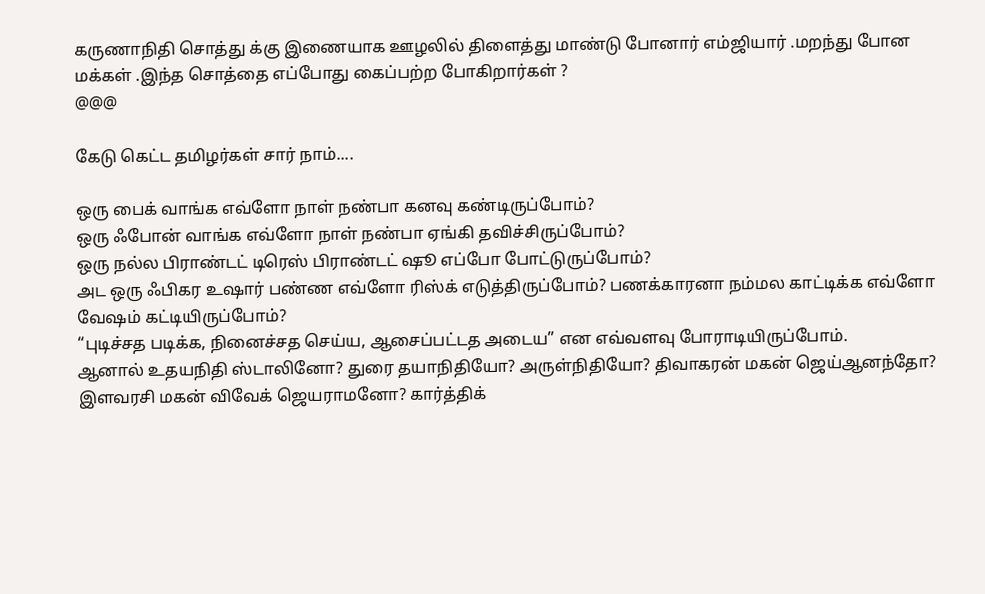கருணாநிதி சொத்து க்கு இணையாக ஊழலில் திளைத்து மாண்டு போனார் எம்ஜியார் .மறந்து போன மக்கள் .இந்த சொத்தை எப்போது கைப்பற்ற போகிறார்கள் ?
@@@

கேடு கெட்ட தமிழர்கள் சார் நாம்....

ஒரு பைக் வாங்க எவ்ளோ நாள் நண்பா கனவு கண்டிருப்போம்?
ஒரு ஃபோன் வாங்க எவ்ளோ நாள் நண்பா ஏங்கி தவிச்சிருப்போம்?
ஒரு நல்ல பிராண்டட் டிரெஸ் பிராண்டட் ஷூ எப்போ போட்டுருப்போம்?
அட ஒரு ஃபிகர உஷார் பண்ண எவ்ளோ ரிஸ்க் எடுத்திருப்போம்? பணக்காரனா நம்மல காட்டிக்க எவ்ளோ வேஷம் கட்டியிருப்போம்?
“புடிச்சத படிக்க, நினைச்சத செய்ய, ஆசைப்பட்டத அடைய” என எவ்வளவு போராடியிருப்போம்.
ஆனால் உதயநிதி ஸ்டாலினோ? துரை தயாநிதியோ? அருள்நிதியோ? திவாகரன் மகன் ஜெய்ஆனந்தோ?
இளவரசி மகன் விவேக் ஜெயராமனோ? கார்த்திக்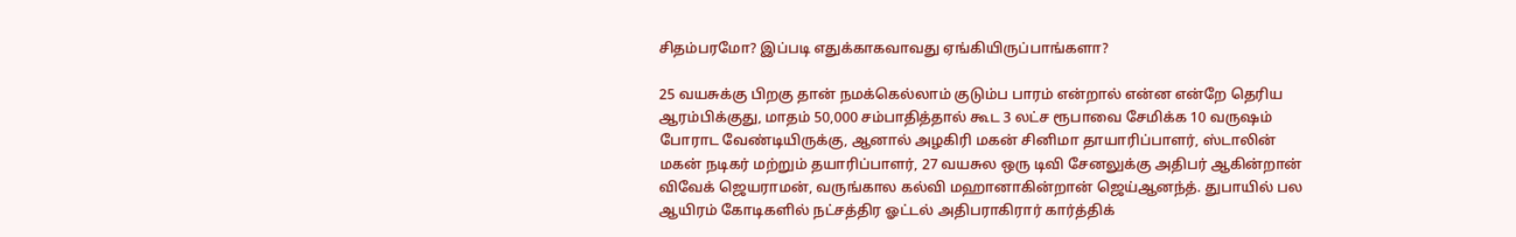சிதம்பரமோ? இப்படி எதுக்காகவாவது ஏங்கியிருப்பாங்களா?

25 வயசுக்கு பிறகு தான் நமக்கெல்லாம் குடும்ப பாரம் என்றால் என்ன என்றே தெரிய ஆரம்பிக்குது, மாதம் 50,000 சம்பாதித்தால் கூட 3 லட்ச ரூபாவை சேமிக்க 10 வருஷம் போராட வேண்டியிருக்கு, ஆனால் அழகிரி மகன் சினிமா தாயாரிப்பாளர், ஸ்டாலின் மகன் நடிகர் மற்றும் தயாரிப்பாளர், 27 வயசுல ஒரு டிவி சேனலுக்கு அதிபர் ஆகின்றான் விவேக் ஜெயராமன், வருங்கால கல்வி மஹானாகின்றான் ஜெய்ஆனந்த். துபாயில் பல ஆயிரம் கோடிகளில் நட்சத்திர ஓட்டல் அதிபராகிரார் கார்த்திக்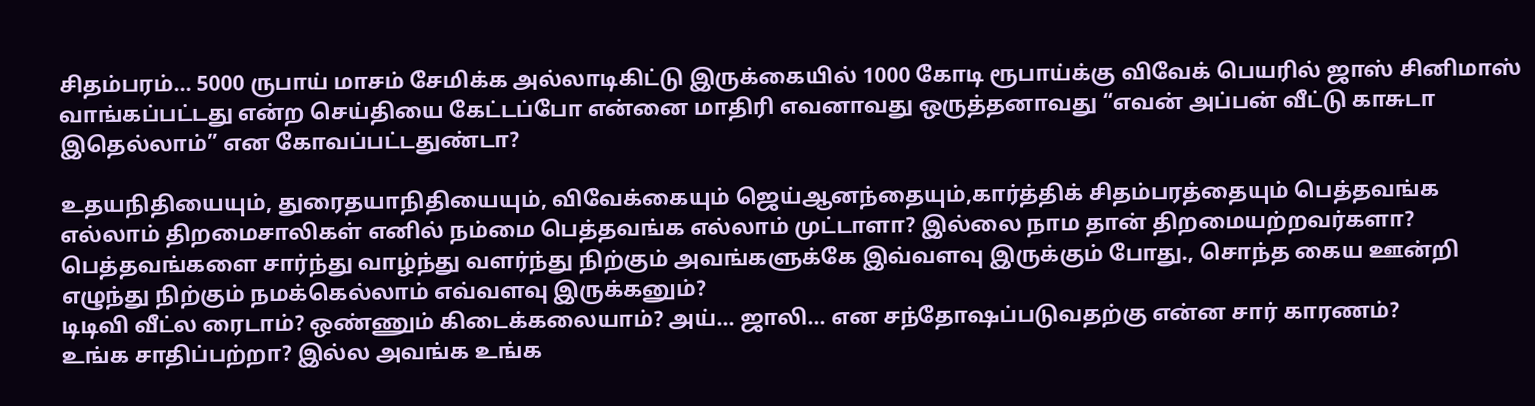சிதம்பரம்... 5000 ருபாய் மாசம் சேமிக்க அல்லாடிகிட்டு இருக்கையில் 1000 கோடி ரூபாய்க்கு விவேக் பெயரில் ஜாஸ் சினிமாஸ் வாங்கப்பட்டது என்ற செய்தியை கேட்டப்போ என்னை மாதிரி எவனாவது ஒருத்தனாவது “எவன் அப்பன் வீட்டு காசுடா இதெல்லாம்” என கோவப்பட்டதுண்டா?

உதயநிதியையும், துரைதயாநிதியையும், விவேக்கையும் ஜெய்ஆனந்தையும்,கார்த்திக் சிதம்பரத்தையும் பெத்தவங்க எல்லாம் திறமைசாலிகள் எனில் நம்மை பெத்தவங்க எல்லாம் முட்டாளா? இல்லை நாம தான் திறமையற்றவர்களா? பெத்தவங்களை சார்ந்து வாழ்ந்து வளர்ந்து நிற்கும் அவங்களுக்கே இவ்வளவு இருக்கும் போது., சொந்த கைய ஊன்றி எழுந்து நிற்கும் நமக்கெல்லாம் எவ்வளவு இருக்கனும்?
டிடிவி வீட்ல ரைடாம்? ஒண்ணும் கிடைக்கலையாம்? அய்... ஜாலி... என சந்தோஷப்படுவதற்கு என்ன சார் காரணம்?
உங்க சாதிப்பற்றா? இல்ல அவங்க உங்க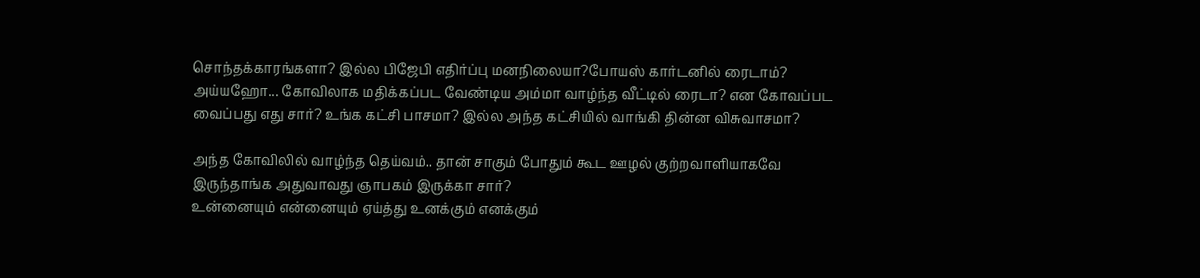சொந்தக்காரங்களா? இல்ல பிஜேபி எதிர்ப்பு மனநிலையா?போயஸ் கார்டனில் ரைடாம்? அய்யஹோ... கோவிலாக மதிக்கப்பட வேண்டிய அம்மா வாழ்ந்த வீட்டில் ரைடா? என கோவப்பட வைப்பது எது சார்? உங்க கட்சி பாசமா? இல்ல அந்த கட்சியில் வாங்கி தின்ன விசுவாசமா?

அந்த கோவிலில் வாழ்ந்த தெய்வம்.. தான் சாகும் போதும் கூட ஊழல் குற்றவாளியாகவே இருந்தாங்க அதுவாவது ஞாபகம் இருக்கா சார்?
உன்னையும் என்னையும் ஏய்த்து உனக்கும் எனக்கும்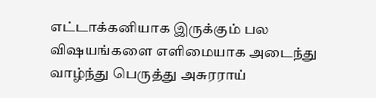எட்டாக்கனியாக இருக்கும் பல விஷயங்களை எளிமையாக அடைந்து வாழ்ந்து பெருத்து அசுரராய்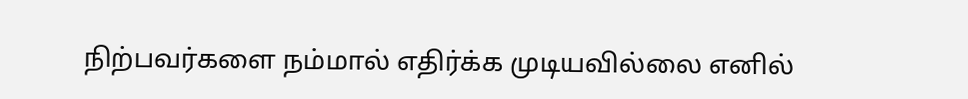நிற்பவர்களை நம்மால் எதிர்க்க முடியவில்லை எனில்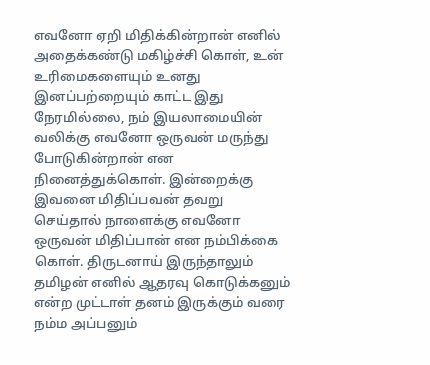எவனோ ஏறி மிதிக்கின்றான் எனில் அதைக்கண்டு மகிழ்ச்சி கொள், உன் உரிமைகளையும் உனது இனப்பற்றையும் காட்ட இது நேரமில்லை, நம் இயலாமையின் வலிக்கு எவனோ ஒருவன் மருந்து போடுகின்றான் என நினைத்துக்கொள். இன்றைக்கு இவனை மிதிப்பவன் தவறு செய்தால் நாளைக்கு எவனோ ஒருவன் மிதிப்பான் என நம்பிக்கை கொள். திருடனாய் இருந்தாலும் தமிழன் எனில் ஆதரவு கொடுக்கனும் என்ற முட்டாள் தனம் இருக்கும் வரை நம்ம அப்பனும்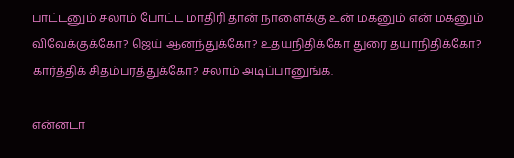பாட்டனும் சலாம் போட்ட மாதிரி தான் நாளைக்கு உன் மகனும் என் மகனும் விவேக்குக்கோ? ஜெய் ஆனந்துக்கோ? உதயநிதிக்கோ துரை தயாநிதிக்கோ? கார்த்திக் சிதம்பரத்துக்கோ? சலாம் அடிப்பானுங்க.

என்னடா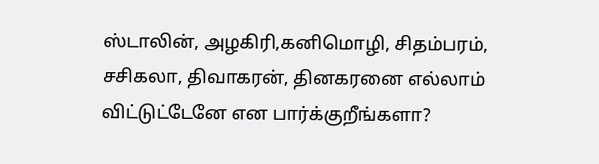ஸ்டாலின், அழகிரி,கனிமொழி, சிதம்பரம், சசிகலா, திவாகரன், தினகரனை எல்லாம் விட்டுட்டேனே என பார்க்குறீங்களா?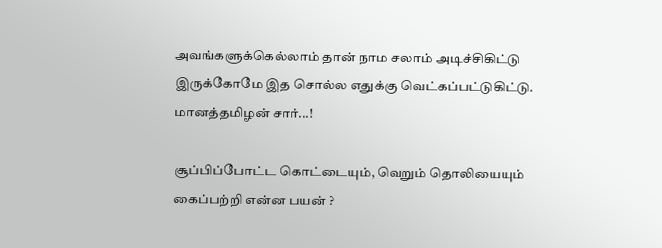அவங்களுக்கெல்லாம் தான் நாம சலாம் அடிச்சிகிட்டு இருக்கோமே இத சொல்ல எதுக்கு வெட்கப்பட்டுகிட்டு.
மானத்தமிழன் சார்...!

சூப்பிப்போட்ட கொட்டையும், வெறும் தொலியையும் கைப்பற்றி என்ன பயன் ?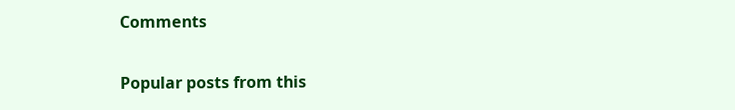Comments

Popular posts from this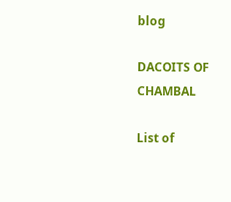blog

DACOITS OF CHAMBAL

List of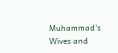Muhammad's Wives and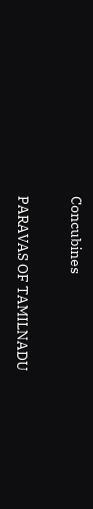Concubines

PARAVAS OF TAMILNADU